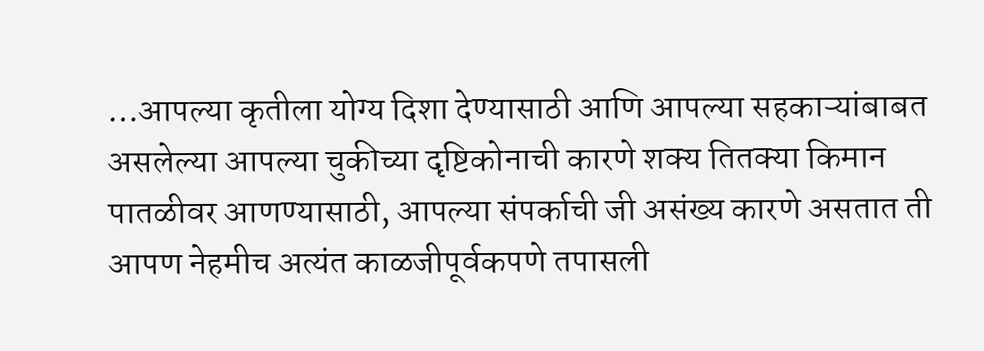…आपल्या कृतीला योग्य दिशा देण्यासाठी आणि आपल्या सहकाऱ्यांबाबत असलेल्या आपल्या चुकीच्या दृष्टिकोनाची कारणे शक्य तितक्या किमान पातळीवर आणण्यासाठी, आपल्या संपर्काची जी असंख्य कारणे असतात ती आपण नेहमीच अत्यंत काळजीपूर्वकपणे तपासली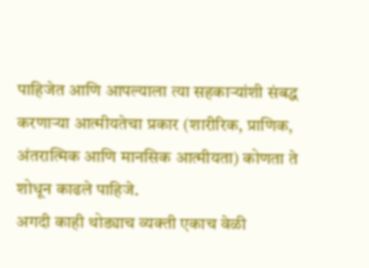पाहिजेत आणि आपल्याला त्या सहकाऱ्यांशी संबद्ध करणाऱ्या आत्मीयतेचा प्रकार (शारीरिक, प्राणिक, अंतरात्मिक आणि मानसिक आत्मीयता) कोणता ते शोधून काढले पाहिजे.
अगदी काही थोड्याच व्यक्ती एकाच वेळी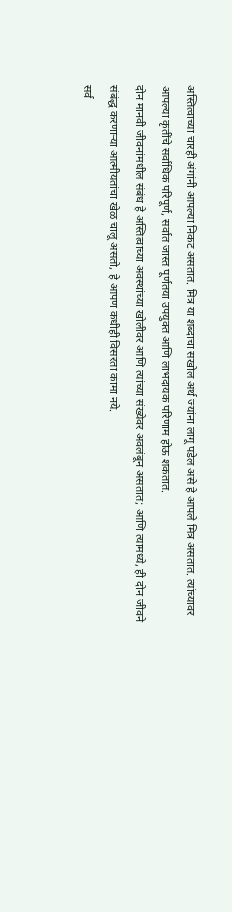अस्तित्वाच्या चारही अंगांनी आपल्या निकट असतात. मित्र या शब्दाचा सखोल अर्थ ज्यांना लागू पडेल असे हे आपले मित्र असतात. त्यांच्यावर आपल्या कृतींचे सर्वाधिक परिपूर्ण, सर्वात जास्त पूर्णतया उपयुक्त आणि लाभदायक परिणाम होऊ शकतात.
दोन मानवी जीवनांमधील संबंध हे अस्तित्वाच्या अवस्थांच्या खोलीवर आणि त्यांच्या संख्येवर अवलंबून असतात; आणि त्यामध्ये, ही दोन जीवने संबंद्ध करणाऱ्या आत्मीयतांचा खेळ चालू असतो, हे आपण कधीही विसरता कामा नये.
सर्व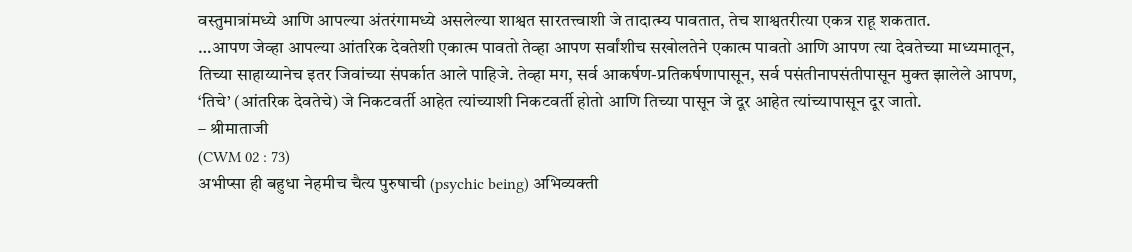वस्तुमात्रांमध्ये आणि आपल्या अंतरंगामध्ये असलेल्या शाश्वत सारतत्त्वाशी जे तादात्म्य पावतात, तेच शाश्वतरीत्या एकत्र राहू शकतात.
…आपण जेव्हा आपल्या आंतरिक देवतेशी एकात्म पावतो तेव्हा आपण सर्वांशीच सखोलतेने एकात्म पावतो आणि आपण त्या देवतेच्या माध्यमातून, तिच्या साहाय्यानेच इतर जिवांच्या संपर्कात आले पाहिजे. तेव्हा मग, सर्व आकर्षण-प्रतिकर्षणापासून, सर्व पसंतीनापसंतीपासून मुक्त झालेले आपण, ‘तिचे’ (आंतरिक देवतेचे) जे निकटवर्ती आहेत त्यांच्याशी निकटवर्ती होतो आणि तिच्या पासून जे दूर आहेत त्यांच्यापासून दूर जातो.
– श्रीमाताजी
(CWM 02 : 73)
अभीप्सा ही बहुधा नेहमीच चैत्य पुरुषाची (psychic being) अभिव्यक्ती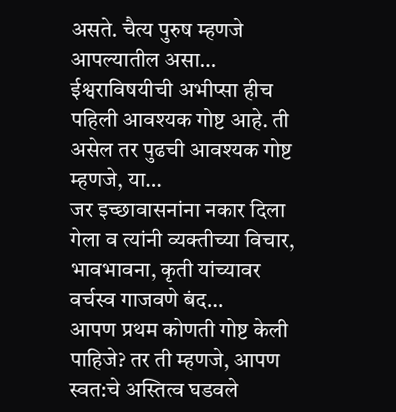असते. चैत्य पुरुष म्हणजे आपल्यातील असा…
ईश्वराविषयीची अभीप्सा हीच पहिली आवश्यक गोष्ट आहे. ती असेल तर पुढची आवश्यक गोष्ट म्हणजे, या…
जर इच्छावासनांना नकार दिला गेला व त्यांनी व्यक्तीच्या विचार, भावभावना, कृती यांच्यावर वर्चस्व गाजवणे बंद…
आपण प्रथम कोणती गोष्ट केली पाहिजे? तर ती म्हणजे, आपण स्वत:चे अस्तित्व घडवले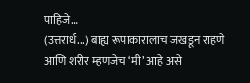पाहिजे…
(उत्तरार्ध...) बाह्य रूपाकारालाच जखडून राहणे आणि शरीर म्हणजेच ‘मी’ आहे असे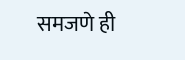समजणे ही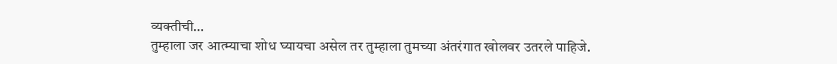व्यक्तीची…
तुम्हाला जर आत्म्याचा शोध घ्यायचा असेल तर तुम्हाला तुमच्या अंतरंगात खोलवर उतरले पाहिजे.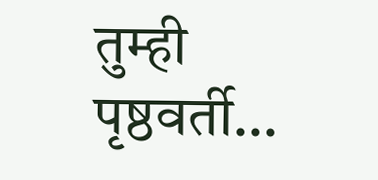तुम्ही पृष्ठवर्ती…